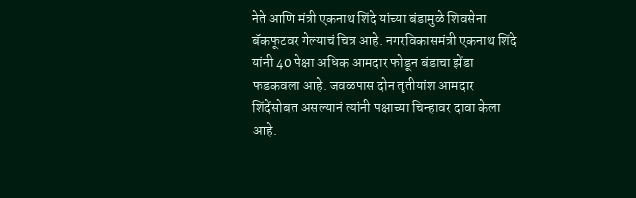नेते आणि मंत्री एकनाथ शिंदे यांच्या बंडामुळे शिवसेना बॅकफूटवर गेल्याचं चित्र आहे. नगरविकासमंत्री एकनाथ शिंदे यांनी 40 पेक्षा अधिक आमदार फोडून बंडाचा झेंडा फडकवला आहे. जवळपास दोन तृतीयांश आमदार शिंदेंसोबत असल्यानं त्यांनी पक्षाच्या चिन्हावर दावा केला आहे.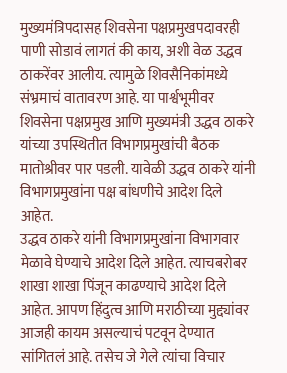मुख्यमंत्रिपदासह शिवसेना पक्षप्रमुखपदावरही पाणी सोडावं लागतं की काय, अशी वेळ उद्धव ठाकरेंवर आलीय. त्यामुळे शिवसैनिकांमध्ये संभ्रमाचं वातावरण आहे. या पार्श्वभूमीवर शिवसेना पक्षप्रमुख आणि मुख्यमंत्री उद्धव ठाकरे यांच्या उपस्थितीत विभागप्रमुखांची बैठक मातोश्रीवर पार पडली. यावेळी उद्धव ठाकरे यांनी विभागप्रमुखांना पक्ष बांधणीचे आदेश दिले आहेत.
उद्धव ठाकरे यांनी विभागप्रमुखांना विभागवार मेळावे घेण्याचे आदेश दिले आहेत. त्याचबरोबर शाखा शाखा पिंजून काढण्याचे आदेश दिले आहेत. आपण हिंदुत्व आणि मराठीच्या मुद्द्यांवर आजही कायम असल्याचं पटवून देण्यात सांगितलं आहे. तसेच जे गेले त्यांचा विचार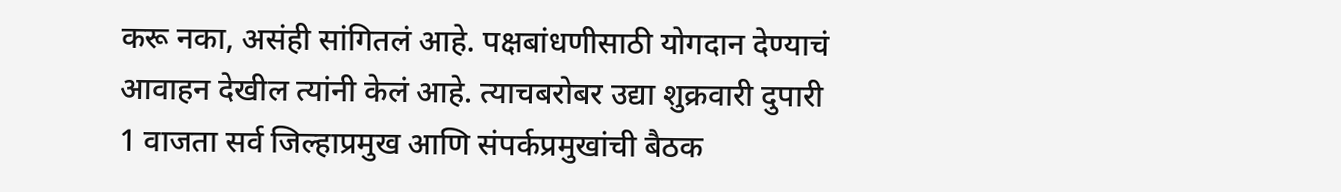करू नका, असंही सांगितलं आहे. पक्षबांधणीसाठी योगदान देण्याचं आवाहन देखील त्यांनी केलं आहे. त्याचबरोबर उद्या शुक्रवारी दुपारी 1 वाजता सर्व जिल्हाप्रमुख आणि संपर्कप्रमुखांची बैठक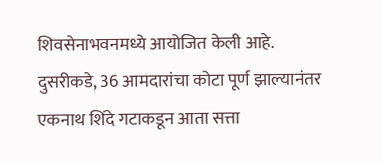शिवसेनाभवनमध्ये आयोजित केली आहे.
दुसरीकडे, 36 आमदारांचा कोटा पूर्ण झाल्यानंतर एकनाथ शिंदे गटाकडून आता सत्ता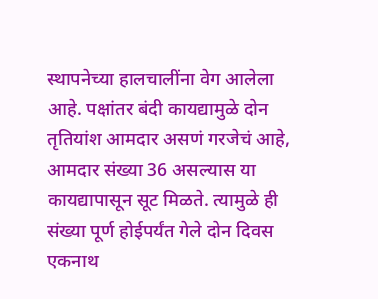स्थापनेच्या हालचालींना वेग आलेला आहे. पक्षांतर बंदी कायद्यामुळे दोन तृतियांश आमदार असणं गरजेचं आहे, आमदार संख्या 36 असल्यास या कायद्यापासून सूट मिळते. त्यामुळे ही संख्या पूर्ण होईपर्यंत गेले दोन दिवस एकनाथ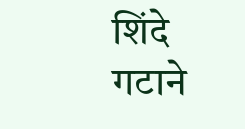शिंदे गटाने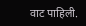वाट पाहिली.